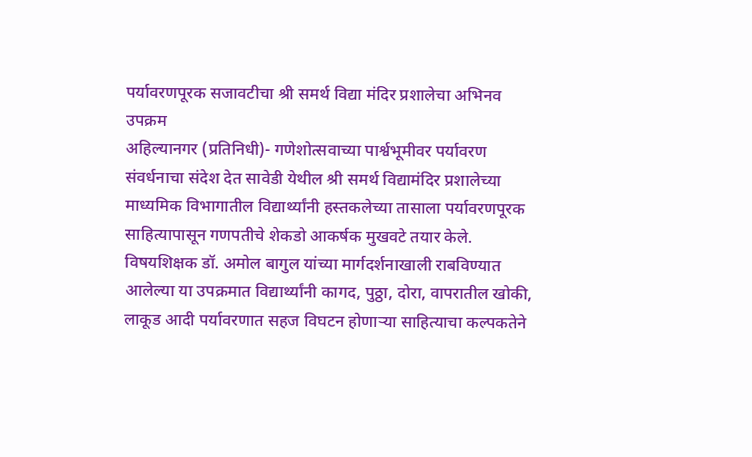पर्यावरणपूरक सजावटीचा श्री समर्थ विद्या मंदिर प्रशालेचा अभिनव उपक्रम
अहिल्यानगर (प्रतिनिधी)- गणेशोत्सवाच्या पार्श्वभूमीवर पर्यावरण संवर्धनाचा संदेश देत सावेडी येथील श्री समर्थ विद्यामंदिर प्रशालेच्या माध्यमिक विभागातील विद्यार्थ्यांनी हस्तकलेच्या तासाला पर्यावरणपूरक साहित्यापासून गणपतीचे शेकडो आकर्षक मुखवटे तयार केले.
विषयशिक्षक डॉ. अमोल बागुल यांच्या मार्गदर्शनाखाली राबविण्यात आलेल्या या उपक्रमात विद्यार्थ्यांनी कागद, पुठ्ठा, दोरा, वापरातील खोकी, लाकूड आदी पर्यावरणात सहज विघटन होणाऱ्या साहित्याचा कल्पकतेने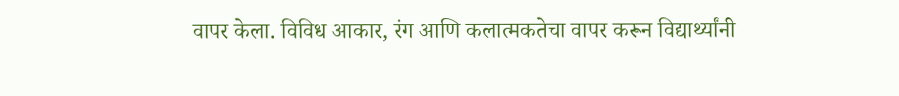वापर केला. विविध आकार, रंग आणि कलात्मकतेचा वापर करून विद्यार्थ्यांनी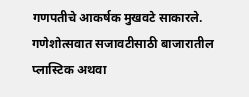गणपतीचे आकर्षक मुखवटे साकारले. गणेशोत्सवात सजावटीसाठी बाजारातील प्लास्टिक अथवा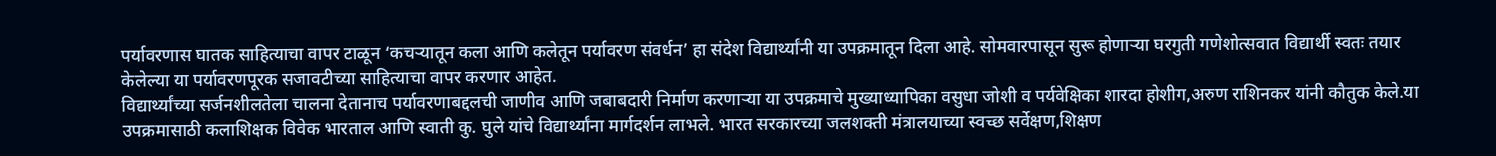पर्यावरणास घातक साहित्याचा वापर टाळून ‘कचऱ्यातून कला आणि कलेतून पर्यावरण संवर्धन’ हा संदेश विद्यार्थ्यांनी या उपक्रमातून दिला आहे. सोमवारपासून सुरू होणाऱ्या घरगुती गणेशोत्सवात विद्यार्थी स्वतः तयार केलेल्या या पर्यावरणपूरक सजावटीच्या साहित्याचा वापर करणार आहेत.
विद्यार्थ्यांच्या सर्जनशीलतेला चालना देतानाच पर्यावरणाबद्दलची जाणीव आणि जबाबदारी निर्माण करणाऱ्या या उपक्रमाचे मुख्याध्यापिका वसुधा जोशी व पर्यवेक्षिका शारदा होशीग,अरुण राशिनकर यांनी कौतुक केले.या उपक्रमासाठी कलाशिक्षक विवेक भारताल आणि स्वाती कु. घुले यांचे विद्यार्थ्यांना मार्गदर्शन लाभले. भारत सरकारच्या जलशक्ती मंत्रालयाच्या स्वच्छ सर्वेक्षण,शिक्षण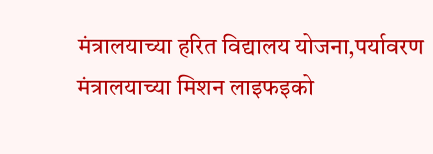मंत्रालयाच्या हरित विद्यालय योजना,पर्यावरण मंत्रालयाच्या मिशन लाइफइको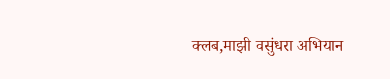क्लब,माझी वसुंधरा अभियान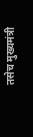तसेच मुख्यमंत्री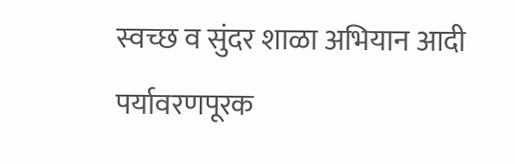स्वच्छ व सुंदर शाळा अभियान आदी पर्यावरणपूरक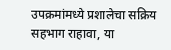उपक्रमांमध्ये प्रशालेचा सक्रिय सहभाग राहावा, या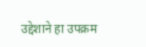उद्देशाने हा उपक्रम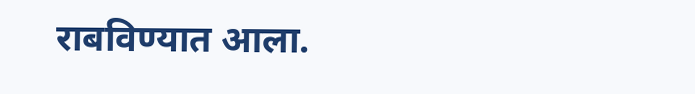राबविण्यात आला.